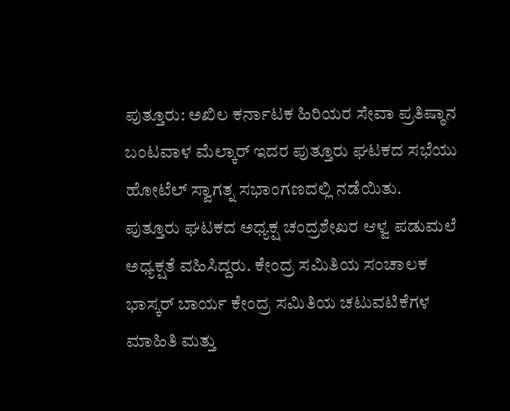ಪುತ್ತೂರು: ಅಖಿಲ ಕರ್ನಾಟಕ ಹಿರಿಯರ ಸೇವಾ ಪ್ರತಿಷ್ಠಾನ ಬಂಟವಾಳ ಮೆಲ್ಕಾರ್ ಇದರ ಪುತ್ತೂರು ಘಟಕದ ಸಭೆಯು ಹೋಟೆಲ್ ಸ್ವಾಗತ್ನ ಸಭಾಂಗಣದಲ್ಲಿ ನಡೆಯಿತು.
ಪುತ್ತೂರು ಘಟಕದ ಅಧ್ಯಕ್ಷ ಚಂದ್ರಶೇಖರ ಆಳ್ವ ಪಡುಮಲೆ ಅಧ್ಯಕ್ಷತೆ ವಹಿಸಿದ್ದರು. ಕೇಂದ್ರ ಸಮಿತಿಯ ಸಂಚಾಲಕ ಭಾಸ್ಕರ್ ಬಾರ್ಯ ಕೇಂದ್ರ ಸಮಿತಿಯ ಚಟುವಟಿಕೆಗಳ ಮಾಹಿತಿ ಮತ್ತು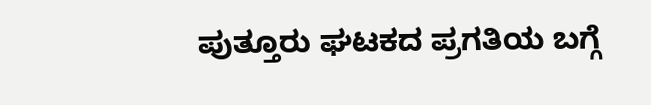ಪುತ್ತೂರು ಘಟಕದ ಪ್ರಗತಿಯ ಬಗ್ಗೆ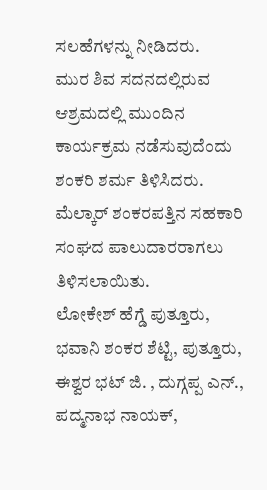ಸಲಹೆಗಳನ್ನು ನೀಡಿದರು.
ಮುರ ಶಿವ ಸದನದಲ್ಲಿರುವ ಆಶ್ರಮದಲ್ಲಿ ಮುಂದಿನ ಕಾರ್ಯಕ್ರಮ ನಡೆಸುವುದೆಂದು ಶಂಕರಿ ಶರ್ಮ ತಿಳಿಸಿದರು. ಮೆಲ್ಕಾರ್ ಶಂಕರಪತ್ತಿನ ಸಹಕಾರಿ ಸಂಘದ ಪಾಲುದಾರರಾಗಲು ತಿಳಿಸಲಾಯಿತು.
ಲೋಕೇಶ್ ಹೆಗ್ಡೆ ಪುತ್ತೂರು, ಭವಾನಿ ಶಂಕರ ಶೆಟ್ಟಿ, ಪುತ್ತೂರು, ಈಶ್ವರ ಭಟ್ ಜಿ. , ದುಗ್ಗಪ್ಪ ಎನ್., ಪದ್ಮನಾಭ ನಾಯಕ್,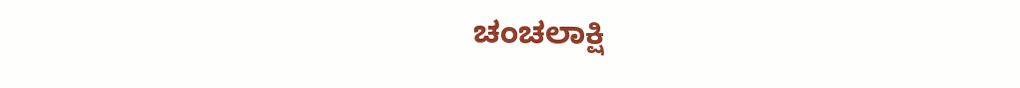ಚಂಚಲಾಕ್ಷಿ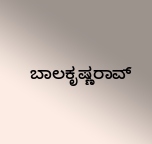ಬಾಲಕೃಷ್ಣರಾವ್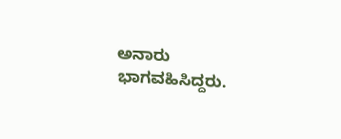ಅನಾರು ಭಾಗವಹಿಸಿದ್ದರು.